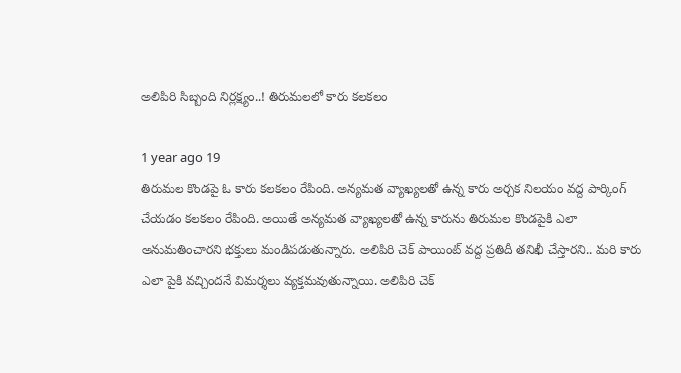అలిపిరి సిబ్బంది నిర్లక్ష్యం..! తిరుమలలో కారు కలకలం

1 year ago 19
తిరుమల కొండపై ఓ కారు కలకలం రేపింది. అన్యమత వ్యాఖ్యలతో ఉన్న కారు అర్చక నిలయం వద్ద పార్కింగ్ చేయడం కలకలం రేపింది. అయితే అన్యమత వ్యాఖ్యలతో ఉన్న కారును తిరుమల కొండపైకి ఎలా అనుమతించారని భక్తులు మండిపడుతున్నారు. అలిపిరి చెక్ పాయింట్ వద్ద ప్రతిదీ తనిఖీ చేస్తారని.. మరి కారు ఎలా పైకి వచ్చిందనే విమర్శలు వ్యక్తమవుతున్నాయి. అలిపిరి చెక్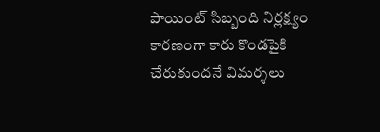పాయింట్ సిబ్బంది నిర్లక్ష్యం కారణంగా కారు కొండపైకి చేరుకుందనే విమర్శలు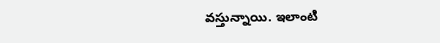వస్తున్నాయి. ఇలాంటి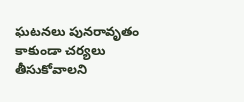ఘటనలు పునరావృతం కాకుండా చర్యలు తీసుకోవాలని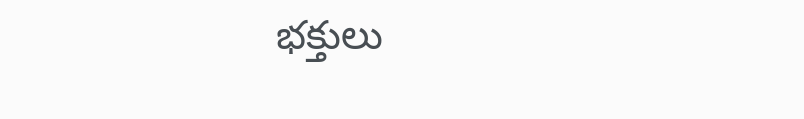భక్తులు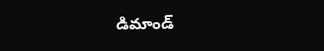డిమాండ్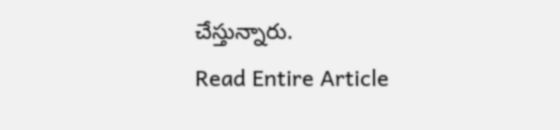చేస్తున్నారు.
Read Entire Article